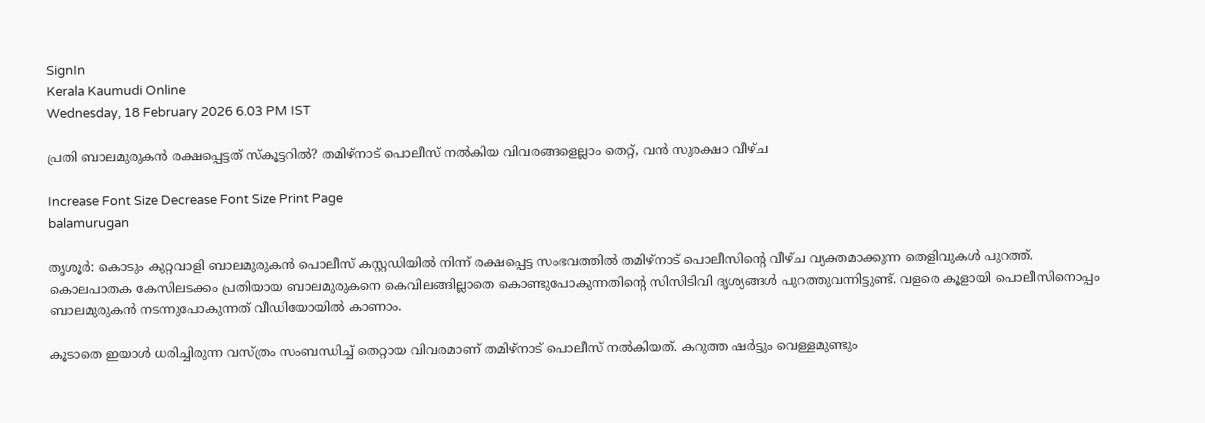SignIn
Kerala Kaumudi Online
Wednesday, 18 February 2026 6.03 PM IST

പ്രതി ബാലമുരുകൻ രക്ഷപ്പെട്ടത് സ്കൂട്ടറിൽ? തമിഴ്നാട് പൊലീസ് നൽകിയ വിവരങ്ങളെല്ലാം തെറ്റ്, വൻ സുരക്ഷാ വീഴ്ച

Increase Font Size Decrease Font Size Print Page
balamurugan

തൃശൂർ: കൊടും കുറ്റവാളി ബാലമുരുകൻ പൊലീസ് കസ്റ്റഡിയിൽ നിന്ന് രക്ഷപ്പെട്ട സംഭവത്തിൽ തമിഴ്‌നാട് പൊലീസിന്റെ വീഴ്ച വ്യക്തമാക്കുന്ന തെളിവുകൾ പുറത്ത്. കൊലപാതക കേസിലടക്കം പ്രതിയായ ബാലമുരുകനെ കെവിലങ്ങില്ലാതെ കൊണ്ടുപോകുന്നതിന്റെ സിസിടിവി ദൃശ്യങ്ങൾ പുറത്തുവന്നിട്ടുണ്ട്. വളരെ കൂളായി പൊലീസിനൊപ്പം ബാലമുരുകൻ നടന്നുപോകുന്നത് വീഡിയോയിൽ കാണാം.

കൂടാതെ ഇയാൾ ധരിച്ചിരുന്ന വസ്ത്രം സംബന്ധിച്ച് തെറ്റായ വിവരമാണ് തമിഴ്‌നാട് പൊലീസ് നൽകിയത്. കറുത്ത ഷർട്ടും വെള്ളമുണ്ടും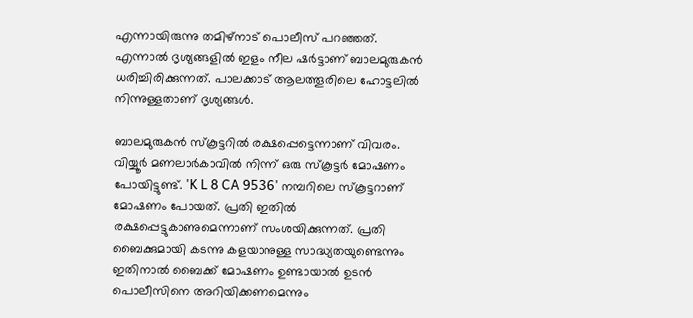എന്നായിരുന്നു തമിഴ്‌നാട് പൊലീസ് പറഞ്ഞത്. എന്നാൽ ദൃശ്യങ്ങളിൽ ഇളം നീല ഷർട്ടാണ് ബാലമുരുകൻ ധരിച്ചിരിക്കുന്നത്. പാലക്കാട് ആലത്തൂരിലെ ഹോട്ടലിൽ നിന്നുള്ളതാണ് ദൃശ്യങ്ങൾ.

ബാലമുരുകൻ സ്കൂട്ടറിൽ രക്ഷപ്പെട്ടെന്നാണ് വിവരം. വിയ്യൂർ മണലാർകാവിൽ നിന്ന് ഒരു സ്കൂട്ടർ മോഷണം പോയിട്ടുണ്ട്. 'K L 8 CA 9536' നമ്പറിലെ സ്കൂട്ടറാണ് മോഷണം പോയത്. പ്രതി ഇതിൽ രക്ഷപ്പെട്ടുകാണുമെന്നാണ് സംശയിക്കുന്നത്. പ്രതി ബൈക്കുമായി കടന്നു കളയാനുള്ള സാദ്ധ്യതയുണ്ടെന്നും ഇതിനാൽ ബൈക്ക് മോഷണം ഉണ്ടായാൽ ഉടൻ പൊലീസിനെ അറിയിക്കണമെന്നും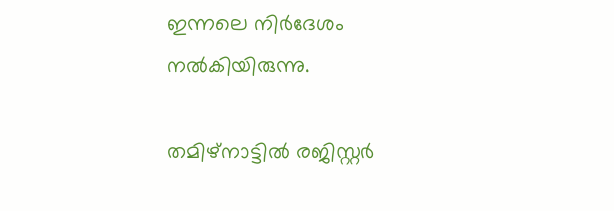ഇന്നലെ നിർദേശം നൽകിയിരുന്നു.

തമിഴ്‌നാട്ടിൽ രജിസ്റ്റർ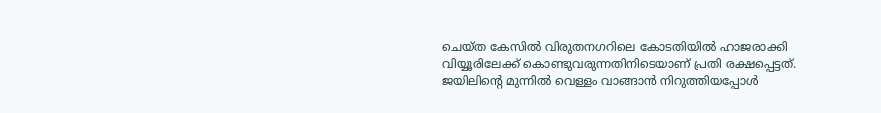ചെയ്ത കേസിൽ വിരുതനഗറിലെ കോടതിയിൽ ഹാജരാക്കി വിയ്യൂരിലേക്ക് കൊണ്ടുവരുന്നതിനിടെയാണ് പ്രതി രക്ഷപ്പെട്ടത്. ജയിലിന്റെ മുന്നിൽ വെള്ളം വാങ്ങാൻ നിറുത്തിയപ്പോൾ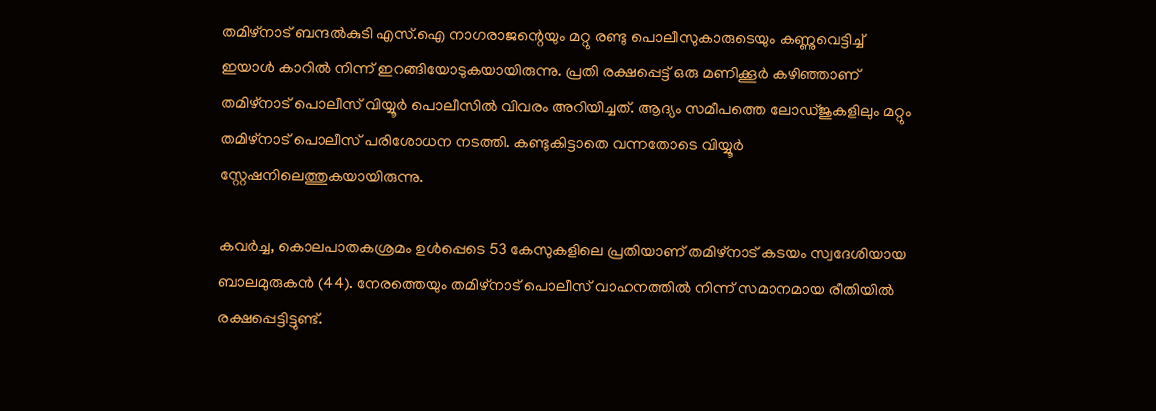തമിഴ്‌നാട് ബന്ദൽകുടി എസ്.ഐ നാഗരാജന്റെയും മറ്റു രണ്ടു പൊലീസുകാരുടെയും കണ്ണുവെട്ടിച്ച് ഇയാൾ കാറിൽ നിന്ന് ഇറങ്ങിയോടുകയായിരുന്നു. പ്രതി രക്ഷപ്പെട്ട് ഒരു മണിക്കൂർ കഴിഞ്ഞാണ് തമിഴ്‌നാട് പൊലീസ് വിയ്യൂർ പൊലീസിൽ വിവരം അറിയിച്ചത്. ആദ്യം സമീപത്തെ ലോഡ്ജുകളിലും മറ്റും തമിഴ്‌നാട് പൊലീസ് പരിശോധന നടത്തി. കണ്ടുകിട്ടാതെ വന്നതോടെ വിയ്യൂർ സ്റ്റേഷനിലെത്തുകയായിരുന്നു.

കവർച്ച, കൊലപാതകശ്രമം ഉൾപ്പെടെ 53 കേസുകളിലെ പ്രതിയാണ് തമിഴ്‌നാട് കടയം സ്വദേശിയായ ബാലമുരുകൻ (44). നേരത്തെയും തമിഴ്‌നാട് പൊലീസ് വാഹനത്തിൽ നിന്ന് സമാനമായ രീതിയിൽ രക്ഷപ്പെട്ടിട്ടുണ്ട്.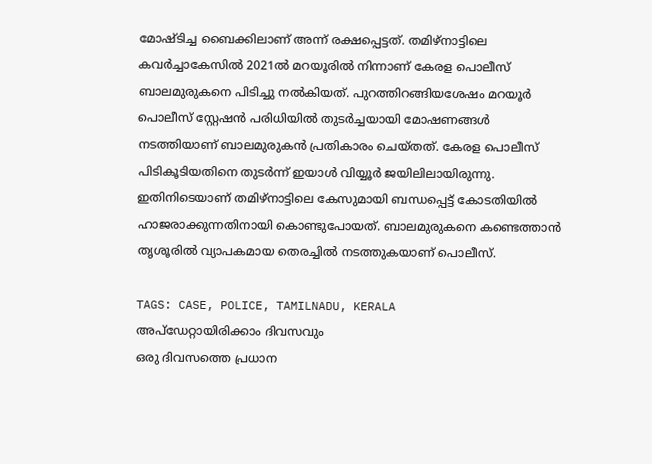മോഷ്ടിച്ച ബൈക്കിലാണ് അന്ന് രക്ഷപ്പെട്ടത്. തമിഴ്‌നാട്ടിലെ കവർച്ചാകേസിൽ 2021ൽ മറയൂരിൽ നിന്നാണ് കേരള പൊലീസ് ബാലമുരുകനെ പിടിച്ചു നൽകിയത്. പുറത്തിറങ്ങിയശേഷം മറയൂർ പൊലീസ് സ്റ്റേഷൻ പരിധിയിൽ തുടർച്ചയായി മോഷണങ്ങൾ നടത്തിയാണ് ബാലമുരുകൻ പ്രതികാരം ചെയ്തത്. കേരള പൊലീസ് പിടികൂടിയതിനെ തുടർന്ന് ഇയാൾ വിയ്യൂർ ജയിലിലായിരുന്നു. ഇതിനിടെയാണ് തമിഴ്‌നാട്ടിലെ കേസുമായി ബന്ധപ്പെട്ട് കോടതിയിൽ ഹാജരാക്കുന്നതിനായി കൊണ്ടുപോയത്. ബാലമുരുകനെ കണ്ടെത്താൻ തൃശൂരിൽ വ്യാപകമായ തെരച്ചിൽ നടത്തുകയാണ് പൊലീസ്.

TAGS: CASE, POLICE, TAMILNADU, KERALA
അപ്ഡേറ്റായിരിക്കാം ദിവസവും
ഒരു ദിവസത്തെ പ്രധാന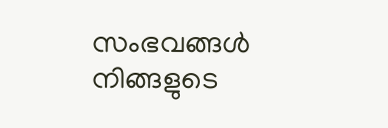സംഭവങ്ങൾ നിങ്ങളുടെ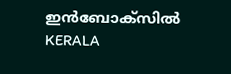ഇൻബോക്സിൽ
KERALA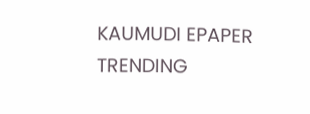KAUMUDI EPAPER
TRENDING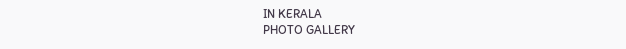IN KERALA
PHOTO GALLERY